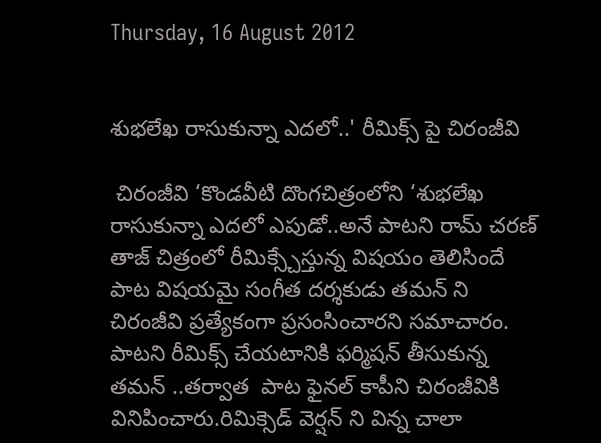Thursday, 16 August 2012


శుభలేఖ రాసుకున్నా ఎదలో..' రీమిక్స్ పై చిరంజీవి

 చిరంజీవి ‘కొండవీటి దొంగచిత్రంలోని ‘శుభలేఖ రాసుకున్నా ఎదలో ఎపుడో..అనే పాటని రామ్ చరణ్ తాజ్ చిత్రంలో రీమిక్స్చేస్తున్న విషయం తెలిసిందే పాట విషయమై సంగీత దర్శకుడు తమన్ ని చిరంజీవి ప్రత్యేకంగా ప్రసంసించారని సమాచారం. పాటని రీమిక్స్ చేయటానికి ఫర్మిషన్ తీసుకున్న తమన్ ..తర్వాత  పాట ఫైనల్ కాపీని చిరంజీవికి వినిపించారు.రిమిక్సెడ్ వెర్షన్ ని విన్న చాలా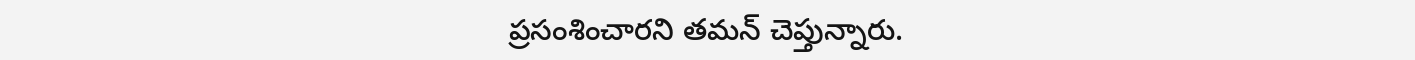ప్రసంశించారని తమన్ చెప్తున్నారు.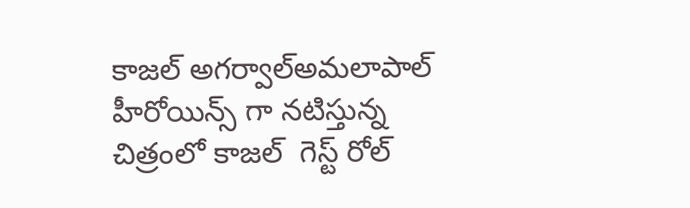కాజల్ అగర్వాల్అమలాపాల్ హీరోయిన్స్ గా నటిస్తున్న  చిత్రంలో కాజల్  గెస్ట్ రోల్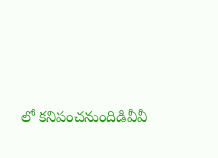లో కనిపంచనుందిడివీవీ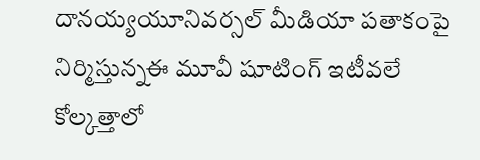దానయ్యయూనివర్సల్ మీడియా పతాకంపై నిర్మిస్తున్నఈ మూవీ షూటింగ్ ఇటీవలే కోల్కత్తాలో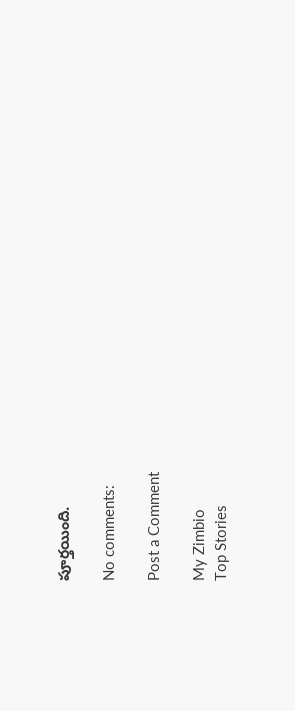పూర్తయింది.

No comments:

Post a Comment

My Zimbio
Top Stories